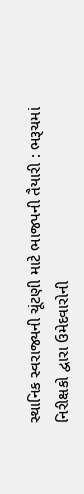સ્થાનિક સ્વરાજ્યની ચૂંટણી માટે ભાજપની તૈયારી : ભરૂચમાં નિરીક્ષકો દ્વારા ઉમેદવારોની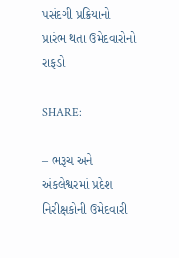પસંદગી પ્રક્રિયાનો પ્રારંભ થતા ઉમેદવારોનો રાફડો

SHARE:

– ભરૂચ અને અંકલેશ્વરમાં પ્રદેશ નિરીક્ષકોની ઉમેદવારી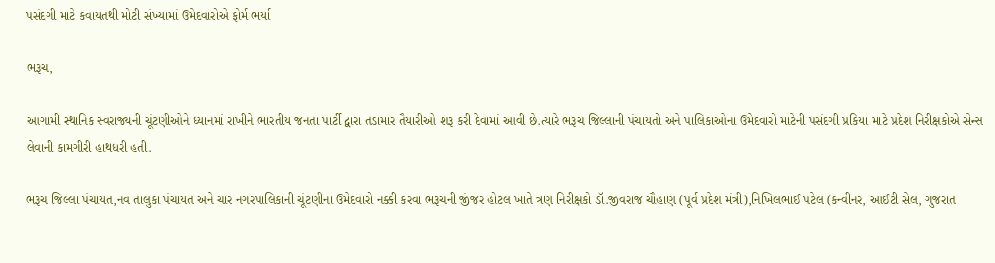પસંદગી માટે કવાયતથી મોટી સંખ્યામાં ઉમેદવારોએ ફોર્મ ભર્યા

ભરૂચ,

આગામી સ્થાનિક સ્વરાજ્યની ચૂંટણીઓને ધ્યાનમાં રાખીને ભારતીય જનતા પાર્ટી દ્વારા તડામાર તૈયારીઓ શરૂ કરી દેવામાં આવી છે.ત્યારે ભરૂચ જિલ્લાની પંચાયતો અને પાલિકાઓના ઉમેદવારો માટેની પસંદગી પ્રકિયા માટે પ્રદેશ નિરીક્ષકોએ સેન્સ લેવાની કામગીરી હાથધરી હતી.

ભરૂચ જિલ્લા પંચાયત,નવ તાલુકા પંચાયત અને ચાર નગરપાલિકાની ચૂંટણીના ઉમેદવારો નક્કી કરવા ભરૂચની જીંજર હોટલ ખાતે ત્રણ નિરીક્ષકો ડૉ.જીવરાજ ચૌહાણ (પૂર્વ પ્રદેશ મંત્રી),નિખિલભાઈ પટેલ (કન્વીનર, આઈટી સેલ, ગુજરાત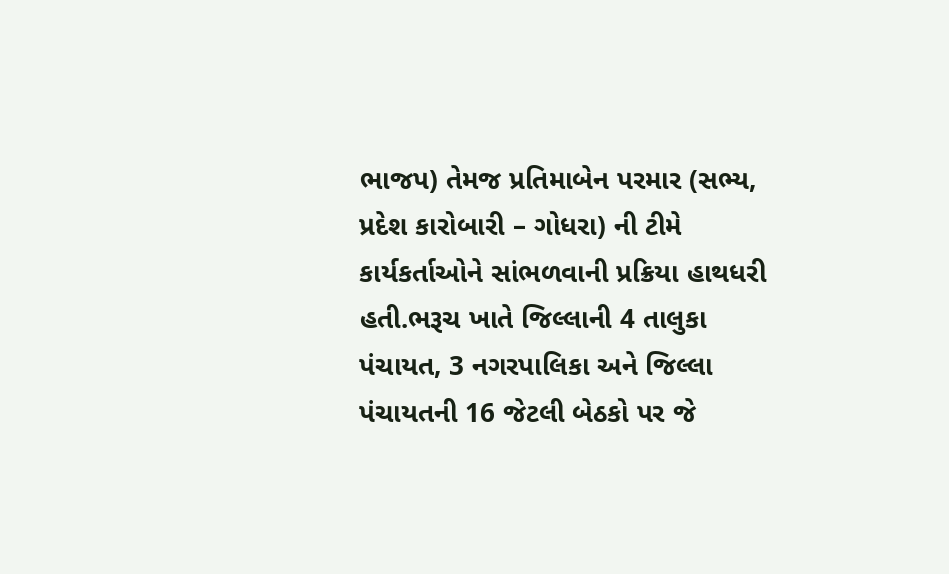ભાજપ) તેમજ પ્રતિમાબેન પરમાર (સભ્ય, પ્રદેશ કારોબારી – ગોધરા) ની ટીમે કાર્યકર્તાઓને સાંભળવાની પ્રક્રિયા હાથધરી હતી.ભરૂચ ખાતે જિલ્લાની 4 તાલુકા પંચાયત, 3 નગરપાલિકા અને જિલ્લા પંચાયતની 16 જેટલી બેઠકો પર જે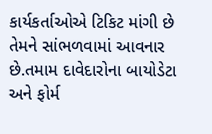કાર્યકર્તાઓએ ટિકિટ માંગી છે તેમને સાંભળવામાં આવનાર છે.તમામ દાવેદારોના બાયોડેટા અને ફોર્મ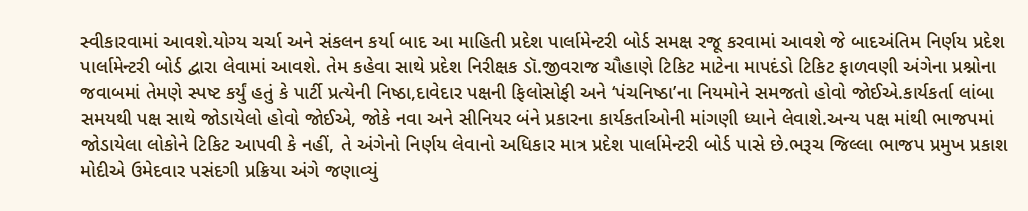સ્વીકારવામાં આવશે.યોગ્ય ચર્ચા અને સંકલન કર્યા બાદ આ માહિતી પ્રદેશ પાર્લામેન્ટરી બોર્ડ સમક્ષ રજૂ કરવામાં આવશે જે બાદઅંતિમ નિર્ણય પ્રદેશ પાર્લામેન્ટરી બોર્ડ દ્વારા લેવામાં આવશે. તેમ કહેવા સાથે પ્રદેશ નિરીક્ષક ડૉ.જીવરાજ ચૌહાણે ટિકિટ માટેના માપદંડો ટિકિટ ફાળવણી અંગેના પ્રશ્નોના જવાબમાં તેમણે સ્પષ્ટ કર્યું હતું કે પાર્ટી પ્રત્યેની નિષ્ઠા,દાવેદાર પક્ષની ફિલોસોફી અને ‘પંચનિષ્ઠા’ના નિયમોને સમજતો હોવો જોઈએ.કાર્યકર્તા લાંબા સમયથી પક્ષ સાથે જોડાયેલો હોવો જોઈએ, જોકે નવા અને સીનિયર બંને પ્રકારના કાર્યકર્તાઓની માંગણી ધ્યાને લેવાશે.અન્ય પક્ષ માંથી ભાજપમાં જોડાયેલા લોકોને ટિકિટ આપવી કે નહીં, તે અંગેનો નિર્ણય લેવાનો અધિકાર માત્ર પ્રદેશ પાર્લામેન્ટરી બોર્ડ પાસે છે.ભરૂચ જિલ્લા ભાજપ પ્રમુખ પ્રકાશ મોદીએ ઉમેદવાર પસંદગી પ્રક્રિયા અંગે જણાવ્યું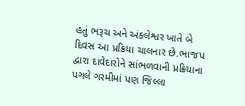હતું ભરૂચ અને અંકલેશ્વર ખાતે બે દિવસ આ પ્રક્રિયા ચાલનાર છે.ભાજપ દ્વારા દાવેદારોને સાંભળવાની પ્રક્રિયાના પગલે ગરમીમાં પણ જિલ્લા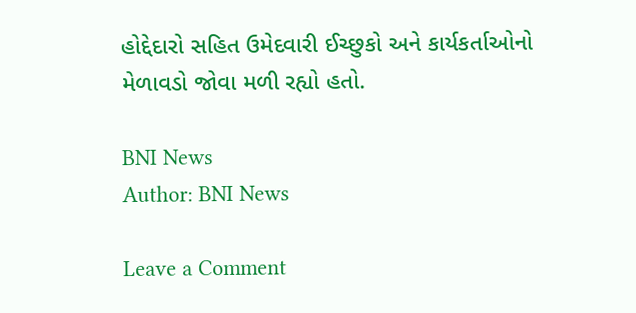હોદ્દેદારો સહિત ઉમેદવારી ઈચ્છુકો અને કાર્યકર્તાઓનો મેળાવડો જોવા મળી રહ્યો હતો.

BNI News
Author: BNI News

Leave a Comment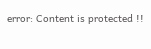error: Content is protected !!